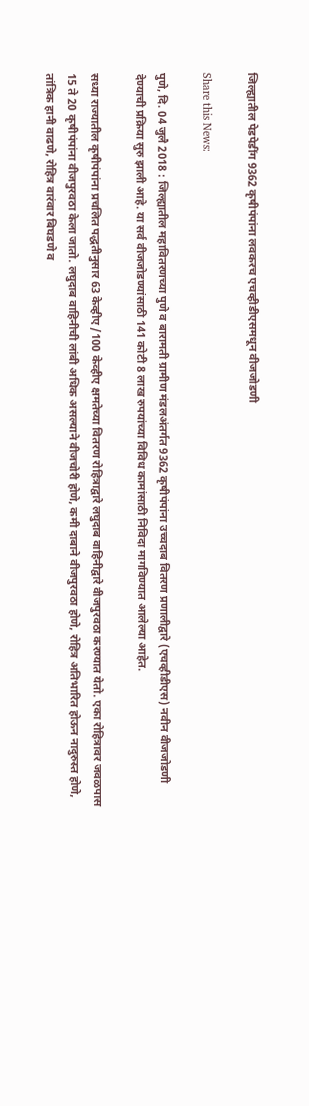जिल्ह्यातील पेडपेडींग 9362 कृषीपंपांना लवकरच एचव्हीडीएसमधून वीजजोडणी

Share this News:

पुणे, दि. 04 जुलै 2018 : जिल्ह्यातील महावितरणच्या पुणे व बारामती ग्रामीण मंडलअंतर्गत 9362 कृषीपंपांना उच्चदाब वितरण प्रणालीद्वारे (एचव्हीडीएस) नवीन वीजजोडणी देण्याची प्रक्रिया सुरु झाली आहे. या सर्व वीजजोडण्यांसाठी 141 कोटी 8 लाख रुपयांच्या विविध कामांसाठी निविदा मागविण्यात आलेल्या आहेत.

सध्या राज्यातील कृषीपंपांना प्रचलित पद्धतीनुसार 63 केव्हीए /100 केव्हीए क्षमतेच्या वितरण रोहित्राद्वारे लघुदाब वाहिनीद्वारे वीजपुरवठा करण्यात येतो. एका रोहित्रावर जवळपास 15 ते 20 कृषीपंपांना वीजपुरवठा केला जातो. लघुदाब वाहिनीची लांबी अधिक असल्याने वीजचोरी होणे, कमी दाबाने वीजपुरवठा होणे, रोहित्र अतिभारित होऊन नादुरुस्त होणे, तांत्रिक हानी वाढणे, रोहित्र वारंवार बिघडणे व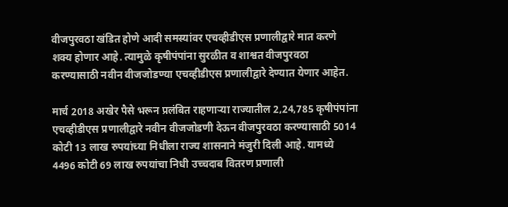वीजपुरवठा खंडित होणे आदी समस्यांवर एचव्हीडीएस प्रणालीद्वारे मात करणे शक्य होणार आहे. त्यामुळे कृषीपंपांना सुरळीत व शाश्वत वीजपुरवठा करण्यासाठी नवीन वीजजोडण्या एचव्हीडीएस प्रणालीद्वारे देण्यात येणार आहेत.

मार्च 2018 अखेर पैसे भरून प्रलंबित राहणाऱ्या राज्यातील 2,24,785 कृषीपंपांना एचव्हीडीएस प्रणालीद्वारे नवीन वीजजोडणी देऊन वीजपुरवठा करण्यासाठी 5014 कोटी 13 लाख रुपयांच्या निधीला राज्य शासनाने मंजुरी दिली आहे. यामध्ये 4496 कोटी 69 लाख रुपयांचा निधी उच्चदाब वितरण प्रणाली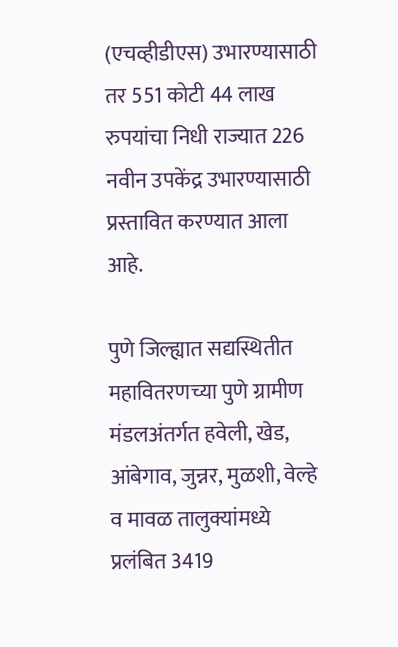(एचव्हीडीएस) उभारण्यासाठी तर 551 कोटी 44 लाख रुपयांचा निधी राज्यात 226 नवीन उपकेंद्र उभारण्यासाठी प्रस्तावित करण्यात आला आहे.

पुणे जिल्ह्यात सद्यस्थितीत महावितरणच्या पुणे ग्रामीण मंडलअंतर्गत हवेली, खेड, आंबेगाव, जुन्नर, मुळशी, वेल्हे व मावळ तालुक्यांमध्ये प्रलंबित 3419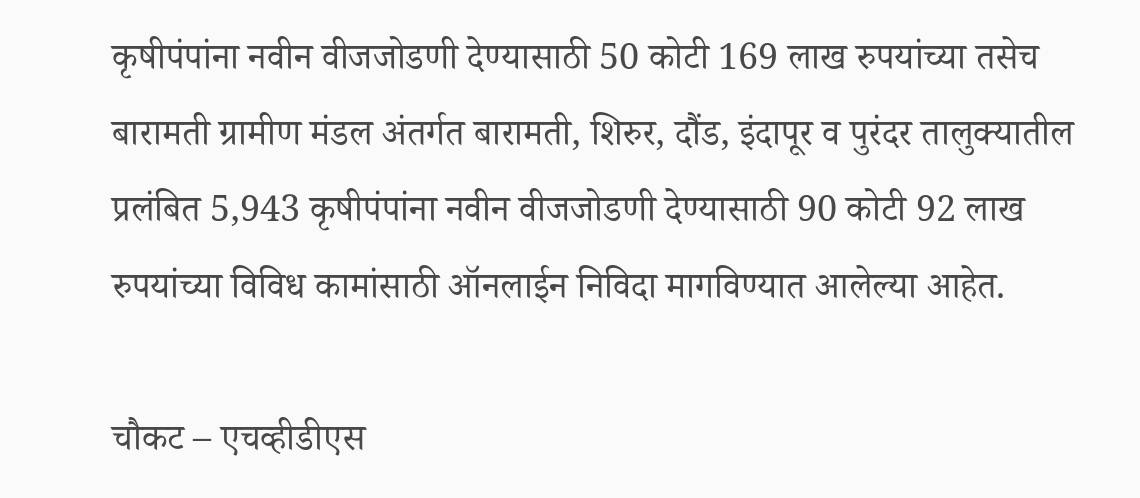कृषीपंपांना नवीन वीजजोडणी देण्यासाठी 50 कोटी 169 लाख रुपयांच्या तसेच बारामती ग्रामीण मंडल अंतर्गत बारामती, शिरुर, दौंड, इंदापूर व पुरंदर तालुक्यातील प्रलंबित 5,943 कृषीपंपांना नवीन वीजजोडणी देण्यासाठी 90 कोटी 92 लाख रुपयांच्या विविध कामांसाठी ऑनलाईन निविदा मागविण्यात आलेल्या आहेत.

चौकट – एचव्हीडीएस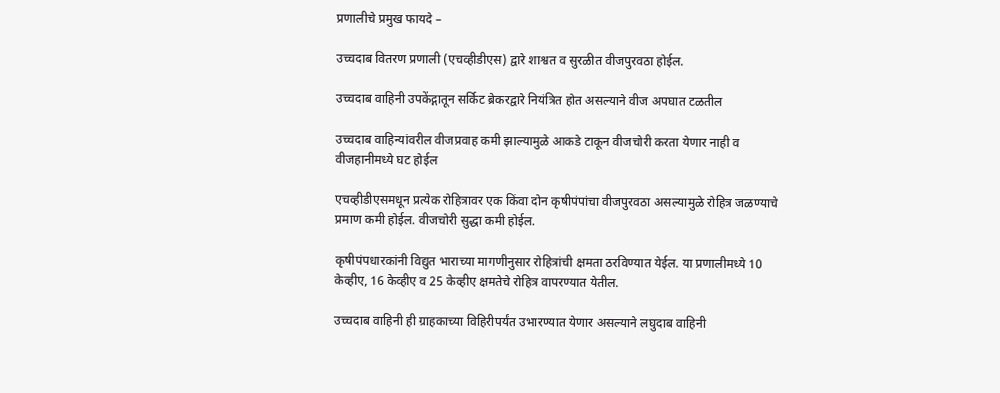प्रणालीचे प्रमुख फायदे –

उच्चदाब वितरण प्रणाली (एचव्हीडीएस) द्वारे शाश्वत व सुरळीत वीजपुरवठा होईल.

उच्चदाब वाहिनी उपकेंद्गातून सर्किट ब्रेकरद्वारे नियंत्रित होत असल्याने वीज अपघात टळतील

उच्चदाब वाहिन्यांवरील वीजप्रवाह कमी झाल्यामुळे आकडे टाकून वीजचोरी करता येणार नाही व वीजहानीमध्ये घट होईल

एचव्हीडीएसमधून प्रत्येक रोहित्रावर एक किंवा दोन कृषीपंपांचा वीजपुरवठा असल्यामुळे रोहित्र जळण्याचे प्रमाण कमी होईल. वीजचोरी सुद्धा कमी होईल.

कृषीपंपधारकांनी विद्युत भाराच्या मागणीनुसार रोहित्रांची क्षमता ठरविण्यात येईल. या प्रणालीमध्ये 10 केव्हीए, 16 केव्हीए व 25 केव्हीए क्षमतेचे रोहित्र वापरण्यात येतील.

उच्चदाब वाहिनी ही ग्राहकाच्या विहिरीपर्यंत उभारण्यात येणार असल्याने लघुदाब वाहिनी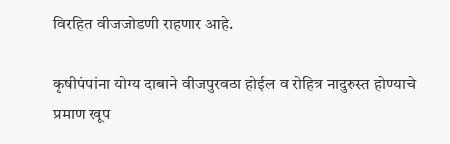विरहित वीजजोडणी राहणार आहे.

कृषीपंपांना योग्य दाबाने वीजपुरवठा होईल व रोहित्र नादुरुस्त होण्याचे प्रमाण खूप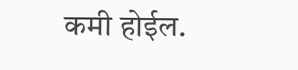कमी होईल.